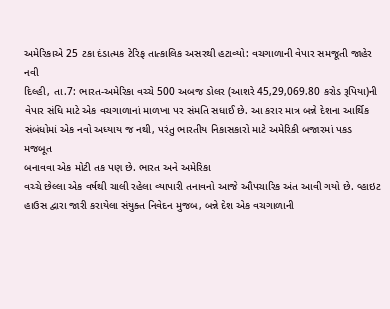અમેરિકાએ 25 ટકા દંડાત્મક ટેરિફ તાત્કાલિક અસરથી હટાવ્યો: વચગાળાની વેપાર સમજૂતી જાહેર
નવી
દિલ્હી, તા.7: ભારત-અમેરિકા વચ્ચે 500 અબજ ડોલર (આશરે 45,29,069.80 કરોડ રૂપિયા)ની
વેપાર સંધિ માટે એક વચગાળાનાં માળખા પર સંમતિ સધાઈ છે. આ કરાર માત્ર બન્ને દેશના આર્થિક
સંબંધોમાં એક નવો અધ્યાય જ નથી, પરંતુ ભારતીય નિકાસકારો માટે અમેરિકી બજારમાં પકડ મજબૂત
બનાવવા એક મોટી તક પણ છે. ભારત અને અમેરિકા
વચ્ચે છેલ્લા એક વર્ષથી ચાલી રહેલા વ્યાપારી તનાવનો આજે ઔપચારિક અંત આવી ગયો છે. વ્હાઇટ
હાઉસ દ્વારા જારી કરાયેલા સંયુક્ત નિવેદન મુજબ, બન્ને દેશ એક વચગાળાની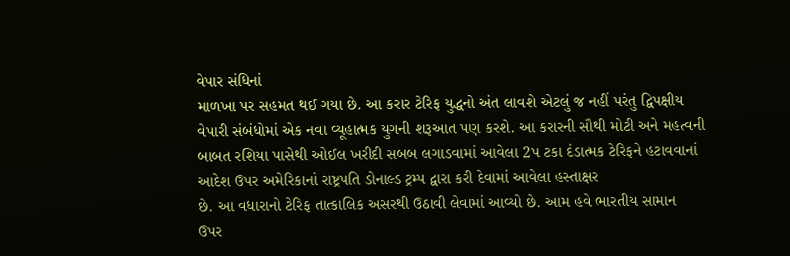વેપાર સંધિનાં
માળખા પર સહમત થઈ ગયા છે. આ કરાર ટેરિફ યુદ્ધનો અંત લાવશે એટલું જ નહીં પરંતુ દ્વિપક્ષીય
વેપારી સંબંધોમાં એક નવા વ્યૂહાત્મક યુગની શરૂઆત પણ કરશે. આ કરારની સૌથી મોટી અને મહત્વની
બાબત રશિયા પાસેથી ઓઈલ ખરીદી સબબ લગાડવામાં આવેલા 2પ ટકા દંડાત્મક ટેરિફને હટાવવાનાં
આદેશ ઉપર અમેરિકાનાં રાષ્ટ્રપતિ ડોનાલ્ડ ટ્રમ્પ દ્વારા કરી દેવામાં આવેલા હસ્તાક્ષર
છે. આ વધારાનો ટેરિફ તાત્કાલિક અસરથી ઉઠાવી લેવામાં આવ્યો છે. આમ હવે ભારતીય સામાન
ઉપર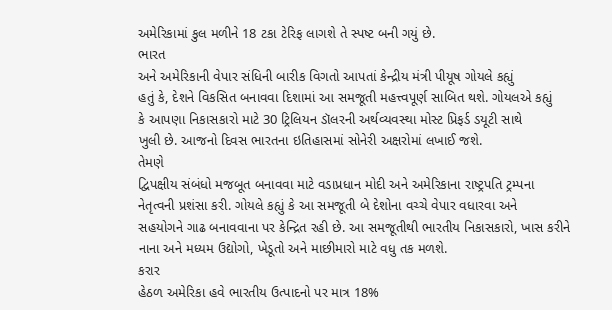અમેરિકામાં કુલ મળીને 18 ટકા ટેરિફ લાગશે તે સ્પષ્ટ બની ગયું છે.
ભારત
અને અમેરિકાની વેપાર સંધિની બારીક વિગતો આપતાં કેન્દ્રીય મંત્રી પીયૂષ ગોયલે કહ્યું
હતું કે, દેશને વિકસિત બનાવવા દિશામાં આ સમજૂતી મહત્ત્વપૂર્ણ સાબિત થશે. ગોયલએ કહ્યું
કે આપણા નિકાસકારો માટે 30 ટ્રિલિયન ડૉલરની અર્થવ્યવસ્થા મોસ્ટ પ્રિફર્ડ ડયૂટી સાથે
ખુલી છે. આજનો દિવસ ભારતના ઇતિહાસમાં સોનેરી અક્ષરોમાં લખાઈ જશે.
તેમણે
દ્વિપક્ષીય સંબંધો મજબૂત બનાવવા માટે વડાપ્રધાન મોદી અને અમેરિકાના રાષ્ટ્રપતિ ટ્રમ્પના
નેતૃત્વની પ્રશંસા કરી. ગોયલે કહ્યું કે આ સમજૂતી બે દેશોના વચ્ચે વેપાર વધારવા અને
સહયોગને ગાઢ બનાવવાના પર કેન્દ્રિત રહી છે. આ સમજૂતીથી ભારતીય નિકાસકારો, ખાસ કરીને
નાના અને મધ્યમ ઉદ્યોગો, ખેડૂતો અને માછીમારો માટે વધુ તક મળશે.
કરાર
હેઠળ અમેરિકા હવે ભારતીય ઉત્પાદનો પર માત્ર 18%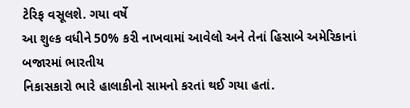ટેરિફ વસૂલશે. ગયા વર્ષે
આ શુલ્ક વધીને 50% કરી નાખવામાં આવેલો અને તેનાં હિસાબે અમેરિકાનાં બજારમાં ભારતીય
નિકાસકારો ભારે હાલાકીનો સામનો કરતાં થઈ ગયા હતાં.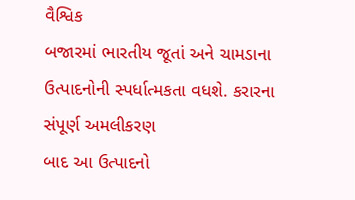વૈશ્વિક
બજારમાં ભારતીય જૂતાં અને ચામડાના ઉત્પાદનોની સ્પર્ધાત્મકતા વધશે. કરારના સંપૂર્ણ અમલીકરણ
બાદ આ ઉત્પાદનો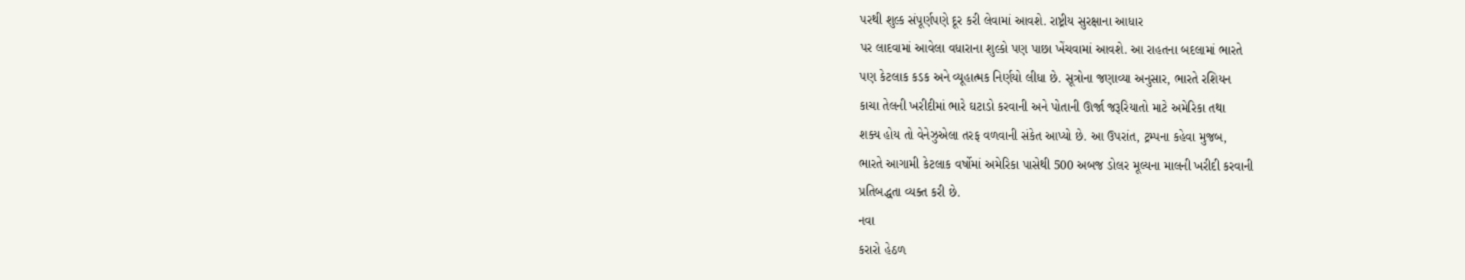પરથી શુલ્ક સંપૂર્ણપણે દૂર કરી લેવામાં આવશે. રાષ્ટ્રીય સુરક્ષાના આધાર
પર લાદવામાં આવેલા વધારાના શુલ્કો પણ પાછા ખેંચવામાં આવશે. આ રાહતના બદલામાં ભારતે
પણ કેટલાક કડક અને વ્યૂહાત્મક નિર્ણયો લીધા છે. સૂત્રોના જણાવ્યા અનુસાર, ભારતે રશિયન
કાચા તેલની ખરીદીમાં ભારે ઘટાડો કરવાની અને પોતાની ઊર્જા જરૂરિયાતો માટે અમેરિકા તથા
શક્ય હોય તો વેનેઝુએલા તરફ વળવાની સંકેત આપ્યો છે. આ ઉપરાંત, ટ્રમ્પના કહેવા મુજબ,
ભારતે આગામી કેટલાક વર્ષોમાં અમેરિકા પાસેથી 500 અબજ ડોલર મૂલ્યના માલની ખરીદી કરવાની
પ્રતિબદ્ધતા વ્યક્ત કરી છે.
નવા
કરારો હેઠળ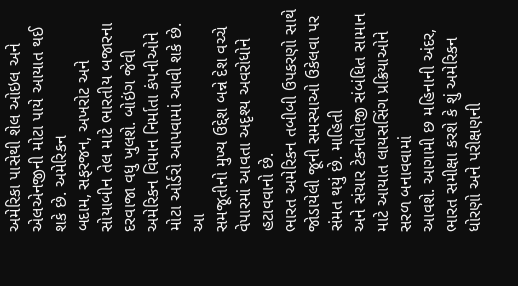અમેરિકા પાસેથી શેલ ઓઇલ અને એલએનજીની મોટા પાયે આયાત થઈ શકે છે. અમેરિકન
બદામ, સફરજન, અખરોટ અને સોયાબીન તેલ માટે ભારતીય બજારના દરવાજા વધુ ખુલશે. બોઇંગ જેવી
અમેરિકન વિમાન નિર્માતા કંપનીઓને મોટા ઓર્ડરો આપવામાં આવી શકે છે.
આ
સમજૂતીનો મુખ્ય ઉદ્દેશ બન્ને દેશ વચ્ચે વેપારમાં આવતા અદૃશ્ય અવરોધોને હટાવવાનો છે.
ભારત અમેરિકન તબીબી ઉપકરણો સાથે જોડાયેલી જૂની સમસ્યાઓ ઉકેલવા પર સંમત થયું છે. માહિતી
અને સંચાર ટેકનોલોજી સંબંધિત સામાન માટે આયાત લાયસસિંગ પ્રક્રિયાઓને સરળ બનાવવામાં
આવશે. આગામી છ મહિનાની અંદર, ભારત સમીક્ષા કરશે કે શું અમેરિકન ધોરણો અને પરીક્ષણની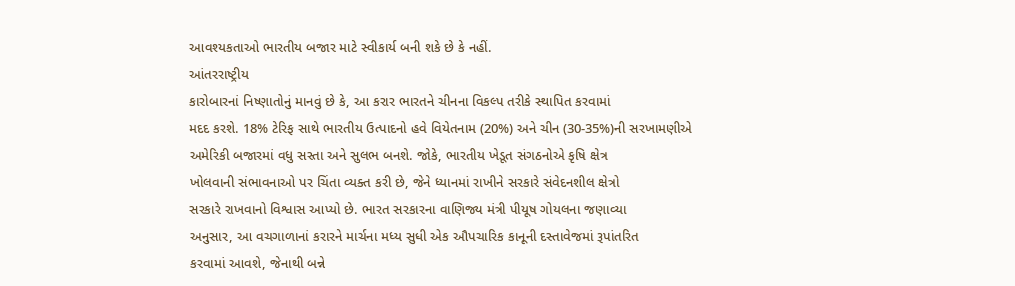આવશ્યકતાઓ ભારતીય બજાર માટે સ્વીકાર્ય બની શકે છે કે નહીં.
આંતરરાષ્ટ્રીય
કારોબારનાં નિષ્ણાતોનું માનવું છે કે, આ કરાર ભારતને ચીનના વિકલ્પ તરીકે સ્થાપિત કરવામાં
મદદ કરશે. 18% ટેરિફ સાથે ભારતીય ઉત્પાદનો હવે વિયેતનામ (20%) અને ચીન (30-35%)ની સરખામણીએ
અમેરિકી બજારમાં વધુ સસ્તા અને સુલભ બનશે. જોકે, ભારતીય ખેડૂત સંગઠનોએ કૃષિ ક્ષેત્ર
ખોલવાની સંભાવનાઓ પર ચિંતા વ્યક્ત કરી છે, જેને ધ્યાનમાં રાખીને સરકારે સંવેદનશીલ ક્ષેત્રો
સરકારે રાખવાનો વિશ્વાસ આપ્યો છે. ભારત સરકારના વાણિજ્ય મંત્રી પીયૂષ ગોયલના જણાવ્યા
અનુસાર, આ વચગાળાનાં કરારને માર્ચના મધ્ય સુધી એક ઔપચારિક કાનૂની દસ્તાવેજમાં રૂપાંતરિત
કરવામાં આવશે, જેનાથી બન્ને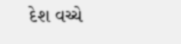દેશ વચ્ચે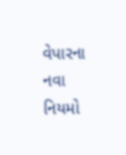વેપારના નવા નિયમો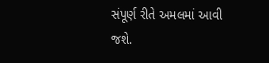સંપૂર્ણ રીતે અમલમાં આવી જશે.